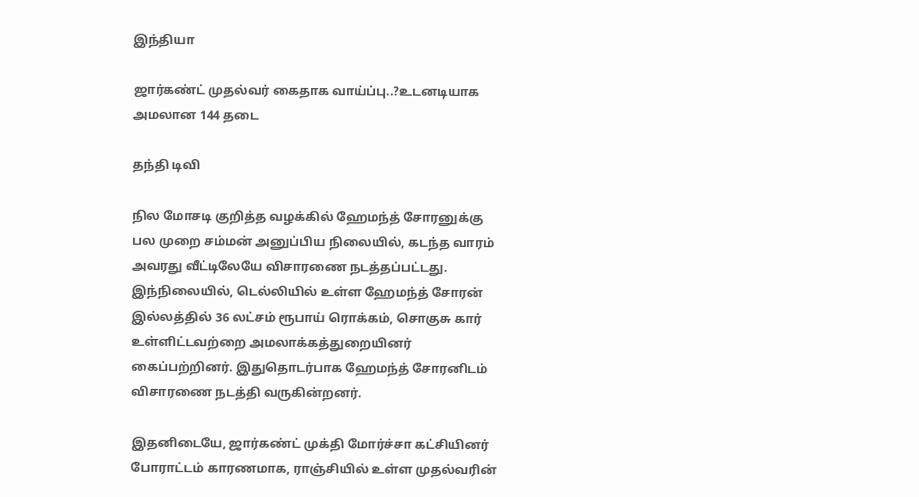இந்தியா

ஜார்கண்ட் முதல்வர் கைதாக வாய்ப்பு..?உடனடியாக அமலான 144 தடை

தந்தி டிவி

நில மோசடி குறித்த வழக்கில் ஹேமந்த் சோரனுக்கு பல முறை சம்மன் அனுப்பிய நிலையில், கடந்த வாரம் அவரது வீட்டிலேயே விசாரணை நடத்தப்பட்டது. இந்நிலையில், டெல்லியில் உள்ள ஹேமந்த் சோரன் இல்லத்தில் 36 லட்சம் ரூபாய் ரொக்கம், சொகுசு கார் உள்ளிட்டவற்றை அமலாக்கத்துறையினர் கைப்பற்றினர். இதுதொடர்பாக ஹேமந்த் சோரனிடம் விசாரணை நடத்தி வருகின்றனர்.

இதனிடையே, ஜார்கண்ட் முக்தி மோர்ச்சா கட்சியினர் போராட்டம் காரணமாக, ராஞ்சியில் உள்ள முதல்வரின்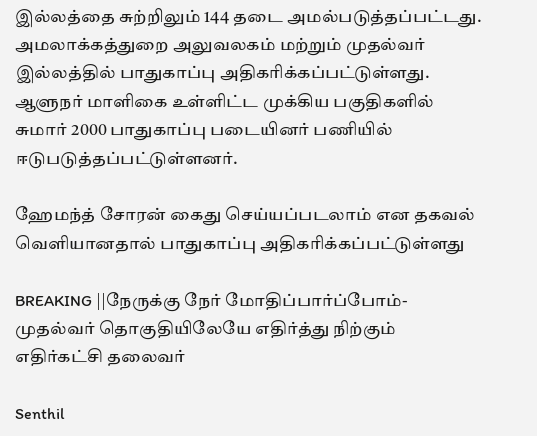இல்லத்தை சுற்றிலும் 144 தடை அமல்படுத்தப்பட்டது. அமலாக்கத்துறை அலுவலகம் மற்றும் முதல்வர் இல்லத்தில் பாதுகாப்பு அதிகரிக்கப்பட்டுள்ளது. ஆளுநர் மாளிகை உள்ளிட்ட முக்கிய பகுதிகளில் சுமார் 2000 பாதுகாப்பு படையினர் பணியில் ஈடுபடுத்தப்பட்டுள்ளனர்.

ஹேமந்த் சோரன் கைது செய்யப்படலாம் என தகவல் வெளியானதால் பாதுகாப்பு அதிகரிக்கப்பட்டுள்ளது

BREAKING ||நேருக்கு நேர் மோதிப்பார்ப்போம்-முதல்வர் தொகுதியிலேயே எதிர்த்து நிற்கும் எதிர்கட்சி தலைவர்

Senthil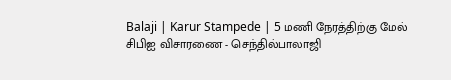Balaji | Karur Stampede | 5 மணி நேரத்திற்கு மேல் சிபிஐ விசாரணை - செந்தில்பாலாஜி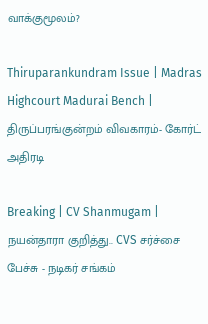வாக்குமூலம்?

Thiruparankundram Issue | Madras Highcourt Madurai Bench | திருப்பரங்குன்றம் விவகாரம்- கோர்ட் அதிரடி

Breaking | CV Shanmugam | நயன்தாரா குறித்து.. CVS சர்ச்சை பேச்சு - நடிகர் சங்கம்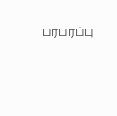பரபரப்பு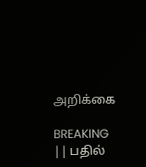அறிக்கை

BREAKING || பதில்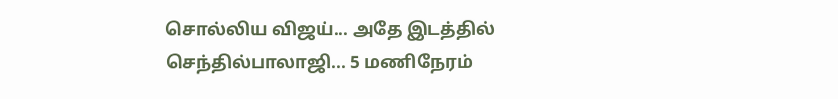சொல்லிய விஜய்... அதே இடத்தில் செந்தில்பாலாஜி... 5 மணிநேரம்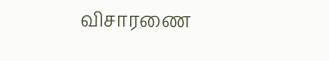விசாரணை